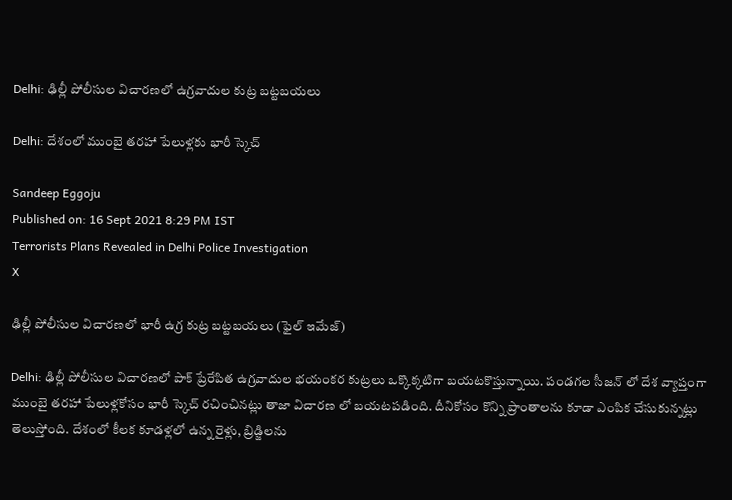Delhi: ఢిల్లీ పోలీసుల విచారణలో ఉగ్రవాదుల కుట్ర బట్టబయలు

Delhi: దేశంలో ముంబై తరహా పేలుళ్లకు భారీ స్కెచ్

Sandeep Eggoju
Published on: 16 Sept 2021 8:29 PM IST
Terrorists Plans Revealed in Delhi Police Investigation
X

ఢిల్లీ పోలీసుల విచారణలో భారీ ఉగ్ర కుట్ర బట్టబయలు (ఫైల్ ఇమేజ్)

Delhi: ఢిల్లీ పోలీసుల విచారణలో పాక్ ప్రేరేపిత ఉగ్రవాదుల భయంకర కుట్రలు ఒక్కొక్కటిగా బయటకొస్తున్నాయి. పండగల సీజన్ లో దేశ వ్యాప్తంగా ముంబై తరహా పేలుళ్లకోసం భారీ స్కెచ్ రచించినట్లు తాజా విచారణ లో బయటపడింది. దీనికోసం కొన్ని ప్రాంతాలను కూడా ఎంపిక చేసుకున్నట్లు తెలుస్తోంది. దేశంలో కీలక కూడళ్లలో ఉన్న రైళ్లు, బ్రిడ్జిలను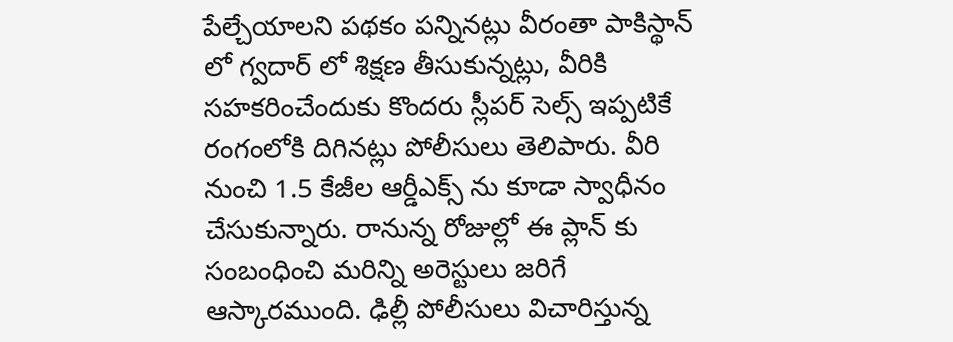పేల్చేయాలని పథకం పన్నినట్లు వీరంతా పాకిస్థాన్ లో గ్వదార్ లో శిక్షణ తీసుకున్నట్లు, వీరికి సహకరించేందుకు కొందరు స్లీపర్ సెల్స్ ఇప్పటికే రంగంలోకి దిగినట్లు పోలీసులు తెలిపారు. వీరి నుంచి 1.5 కేజీల ఆర్డీఎక్స్ ను కూడా స్వాధీనం చేసుకున్నారు. రానున్న రోజుల్లో ఈ ప్లాన్ కు సంబంధించి మరిన్ని అరెస్టులు జరిగే ఆస్కారముంది. ఢిల్లీ పోలీసులు విచారిస్తున్న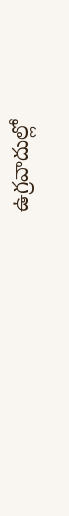ఉగ్రవాదుల్లో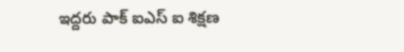ఇద్దరు పాక్ ఐఎస్ ఐ శిక్షణ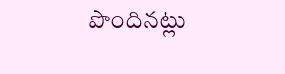పొందినట్లు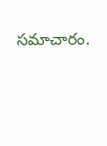సమాచారం.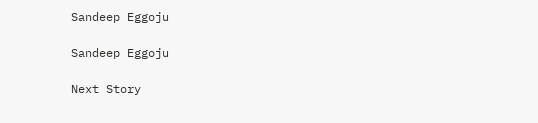Sandeep Eggoju

Sandeep Eggoju

Next Story